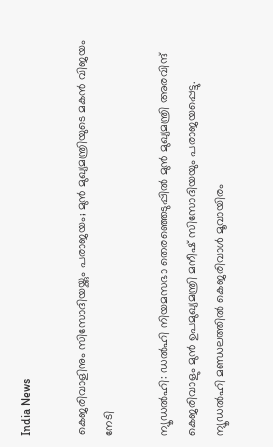India News

കെജരിവാളിനും സിസോദിയയ്ക്കും പരാജയം; മുന്‍ മുഖ്യമന്ത്രിയുടെ മകന്‍ വിജയം നേടി

ന്യൂഡല്‍ഹി: ഡല്‍ഹി നിയമസഭാ തെരഞ്ഞെടുപ്പില്‍ മുന്‍ മുഖ്യമന്ത്രി അരവിന്ദ് കെജരിവാളും മുന്‍ ഉപമുഖ്യമന്ത്രി മനീഷ് സിസോദിയയും പരാജയപ്പെട്ടു. ന്യൂഡല്‍ഹി മണ്ഡലത്തില്‍ കെജരിവാള്‍ മൂവായിരം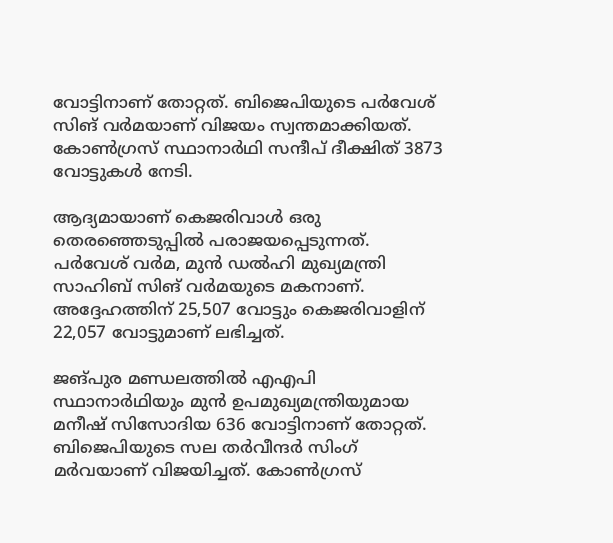വോട്ടിനാണ് തോറ്റത്. ബിജെപിയുടെ പര്‍വേശ് സിങ് വര്‍മയാണ് വിജയം സ്വന്തമാക്കിയത്. കോണ്‍ഗ്രസ് സ്ഥാനാര്‍ഥി സന്ദീപ് ദീക്ഷിത് 3873 വോട്ടുകള്‍ നേടി.

ആദ്യമായാണ് കെജരിവാള്‍ ഒരു തെരഞ്ഞെടുപ്പില്‍ പരാജയപ്പെടുന്നത്. പര്‍വേശ് വര്‍മ, മുന്‍ ഡല്‍ഹി മുഖ്യമന്ത്രി സാഹിബ് സിങ് വര്‍മയുടെ മകനാണ്. അദ്ദേഹത്തിന് 25,507 വോട്ടും കെജരിവാളിന് 22,057 വോട്ടുമാണ് ലഭിച്ചത്.

ജങ്പുര മണ്ഡലത്തില്‍ എഎപി സ്ഥാനാര്‍ഥിയും മുന്‍ ഉപമുഖ്യമന്ത്രിയുമായ മനീഷ് സിസോദിയ 636 വോട്ടിനാണ് തോറ്റത്. ബിജെപിയുടെ സല തര്‍വീന്ദര്‍ സിംഗ് മര്‍വയാണ് വിജയിച്ചത്. കോണ്‍ഗ്രസ്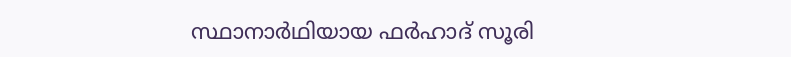സ്ഥാനാര്‍ഥിയായ ഫര്‍ഹാദ് സൂരി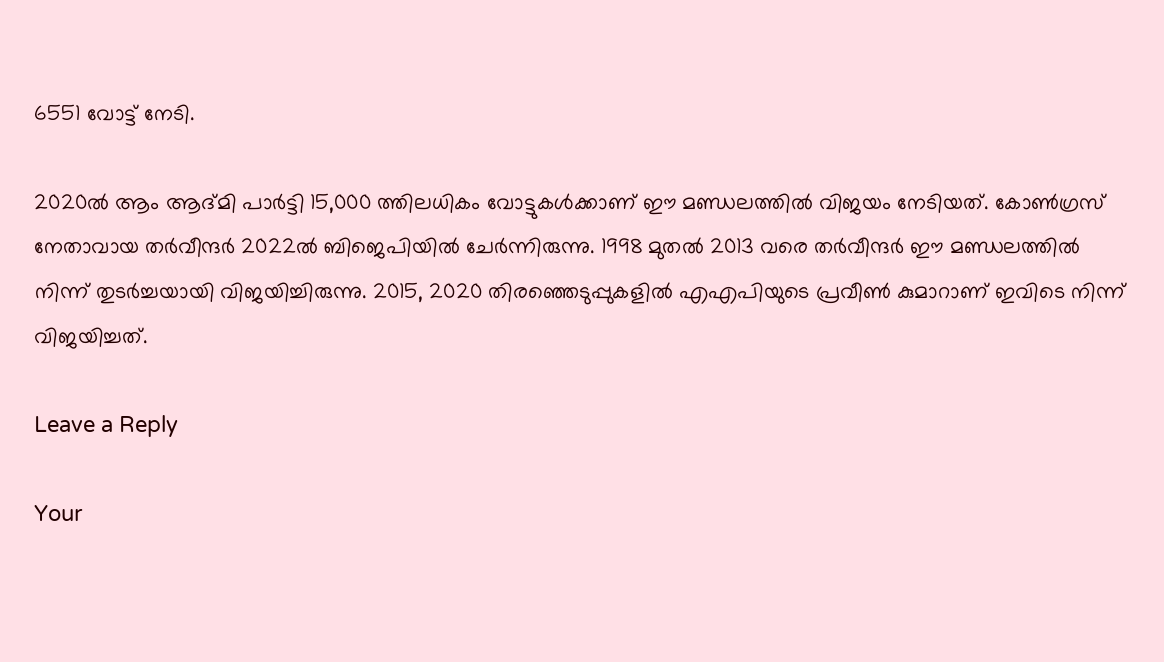6551 വോട്ട് നേടി.

2020ല്‍ ആം ആദ്മി പാര്‍ട്ടി 15,000 ത്തിലധികം വോട്ടുകള്‍ക്കാണ് ഈ മണ്ഡലത്തില്‍ വിജയം നേടിയത്. കോണ്‍ഗ്രസ് നേതാവായ തര്‍വീന്ദര്‍ 2022ല്‍ ബിജെപിയില്‍ ചേര്‍ന്നിരുന്നു. 1998 മുതല്‍ 2013 വരെ തര്‍വീന്ദര്‍ ഈ മണ്ഡലത്തില്‍ നിന്ന് തുടര്‍ച്ചയായി വിജയിച്ചിരുന്നു. 2015, 2020 തിരഞ്ഞെടുപ്പുകളില്‍ എഎപിയുടെ പ്രവീണ്‍ കുമാറാണ് ഇവിടെ നിന്ന് വിജയിച്ചത്.

Leave a Reply

Your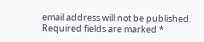email address will not be published. Required fields are marked *